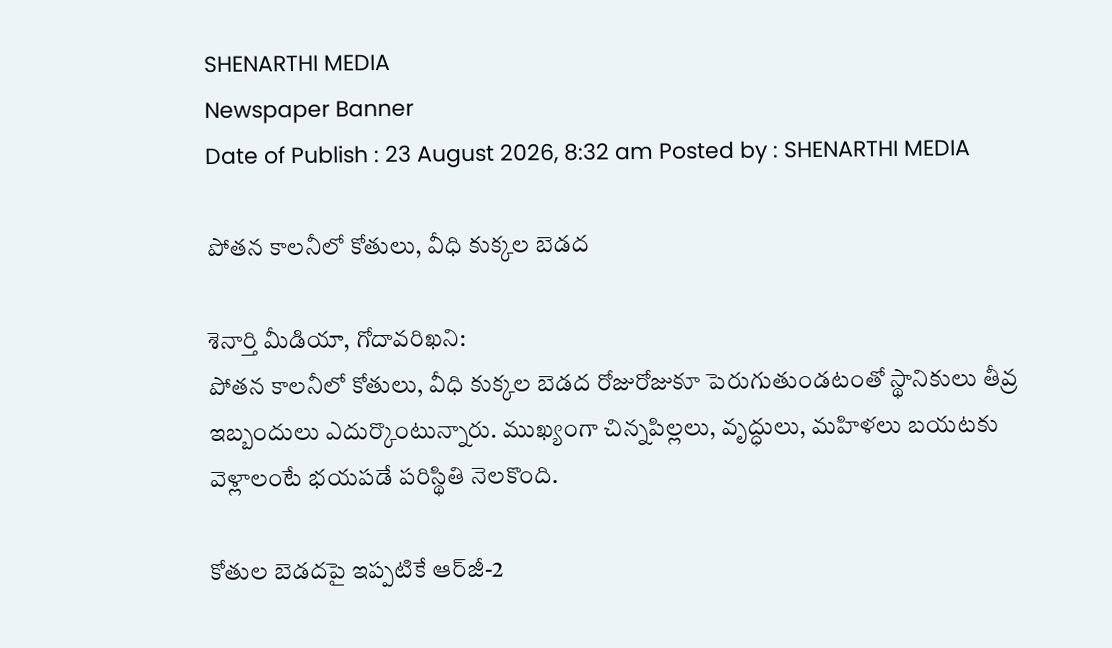SHENARTHI MEDIA
Newspaper Banner
Date of Publish : 23 August 2026, 8:32 am Posted by : SHENARTHI MEDIA

పోతన కాలనీలో కోతులు, వీధి కుక్కల బెడద

శెనార్తి మీడియా, గోదావరిఖని:
పోతన కాలనీలో కోతులు, వీధి కుక్కల బెడద రోజురోజుకూ పెరుగుతుండటంతో స్థానికులు తీవ్ర ఇబ్బందులు ఎదుర్కొంటున్నారు. ముఖ్యంగా చిన్నపిల్లలు, వృద్ధులు, మహిళలు బయటకు వెళ్లాలంటే భయపడే పరిస్థితి నెలకొంది.

కోతుల బెడదపై ఇప్పటికే ఆర్‌జీ-2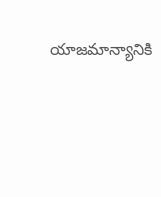యాజమాన్యానికి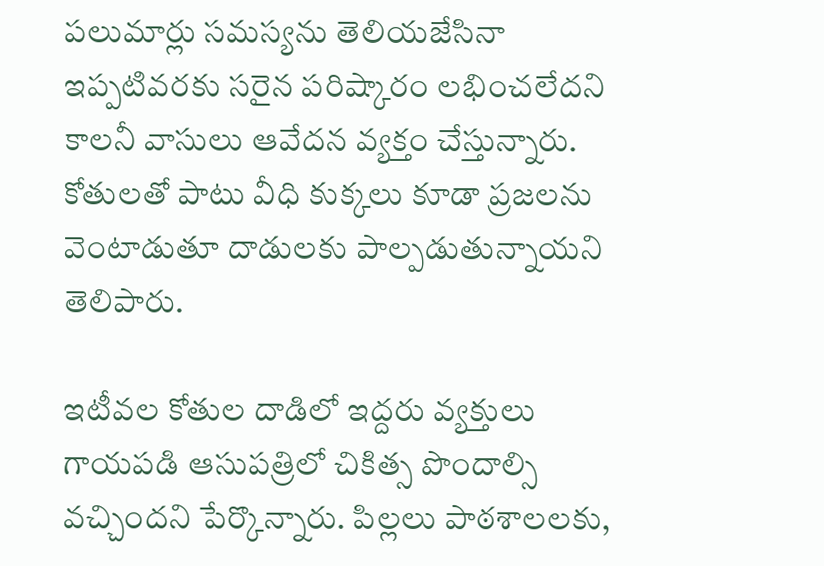పలుమార్లు సమస్యను తెలియజేసినా ఇప్పటివరకు సరైన పరిష్కారం లభించలేదని కాలనీ వాసులు ఆవేదన వ్యక్తం చేస్తున్నారు. కోతులతో పాటు వీధి కుక్కలు కూడా ప్రజలను వెంటాడుతూ దాడులకు పాల్పడుతున్నాయని తెలిపారు.

ఇటీవల కోతుల దాడిలో ఇద్దరు వ్యక్తులు గాయపడి ఆసుపత్రిలో చికిత్స పొందాల్సి వచ్చిందని పేర్కొన్నారు. పిల్లలు పాఠశాలలకు,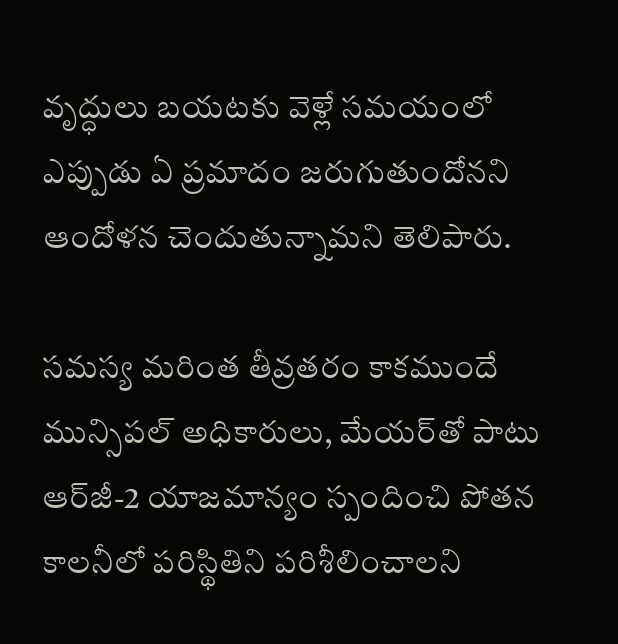వృద్ధులు బయటకు వెళ్లే సమయంలో ఎప్పుడు ఏ ప్రమాదం జరుగుతుందోనని ఆందోళన చెందుతున్నామని తెలిపారు.

సమస్య మరింత తీవ్రతరం కాకముందే మున్సిపల్ అధికారులు, మేయర్‌తో పాటు ఆర్‌జీ-2 యాజమాన్యం స్పందించి పోతన కాలనీలో పరిస్థితిని పరిశీలించాలని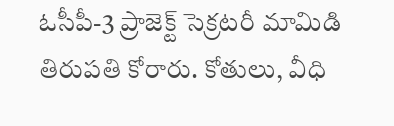ఓసీపీ-3 ప్రాజెక్ట్ సెక్రటరీ మామిడి తిరుపతి కోరారు. కోతులు, వీధి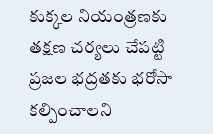కుక్కల నియంత్రణకు తక్షణ చర్యలు చేపట్టి ప్రజల భద్రతకు భరోసా కల్పించాలని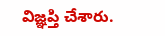విజ్ఞప్తి చేశారు.